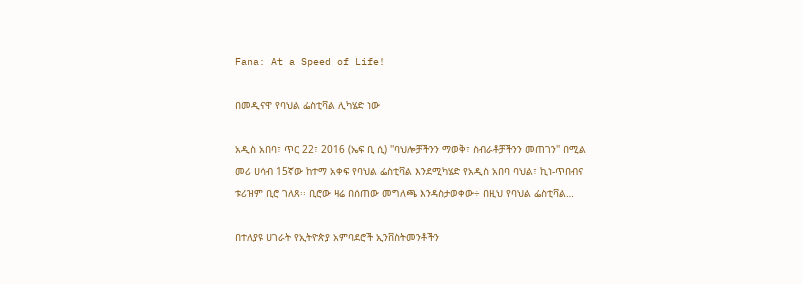Fana: At a Speed of Life!

በመዲናዋ የባህል ፌስቲቫል ሊካሄድ ነው

አዲስ አበባ፣ ጥር 22፣ 2016 (ኤፍ ቢ ሲ) ''ባህሎቻችንን ማወቅ፣ ስብራቶቻችንን መጠገን'' በሚል መሪ ሀሳብ 15ኛው ከተማ አቀፍ የባህል ፌስቲቫል እንደሚካሄድ የአዲስ አበባ ባህል፣ ኪነ-ጥበብና ቱሪዝም ቢሮ ገለጸ፡፡ ቢሮው ዛሬ በሰጠው መግለጫ እንዳስታወቀው÷ በዚህ የባህል ፌስቲቫል…

በተለያዩ ሀገራት የኢትዮጵያ አምባደሮች ኢንቨስትመንቶችን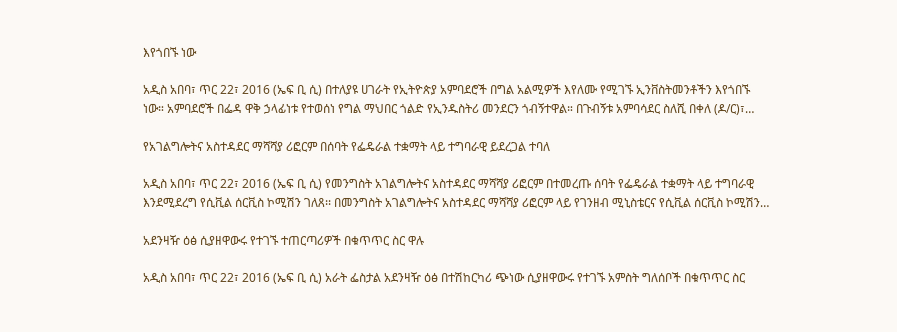እየጎበኙ ነው

አዲስ አበባ፣ ጥር 22፣ 2016 (ኤፍ ቢ ሲ) በተለያዩ ሀገራት የኢትዮጵያ አምባደሮች በግል አልሚዎች እየለሙ የሚገኙ ኢንቨስትመንቶችን እየጎበኙ ነው። አምባደሮች በፌዳ ዋቅ ኃላፊነቱ የተወሰነ የግል ማህበር ጎልድ የኢንዱስትሪ መንደርን ጎብኝተዋል። በጉብኝቱ አምባሳደር ስለሺ በቀለ (ዶ/ር)፣…

የአገልግሎትና አስተዳደር ማሻሻያ ሪፎርም በሰባት የፌዴራል ተቋማት ላይ ተግባራዊ ይደረጋል ተባለ

አዲስ አበባ፣ ጥር 22፣ 2016 (ኤፍ ቢ ሲ) የመንግስት አገልግሎትና አስተዳደር ማሻሻያ ሪፎርም በተመረጡ ሰባት የፌዴራል ተቋማት ላይ ተግባራዊ እንደሚደረግ የሲቪል ሰርቪስ ኮሚሽን ገለጸ፡፡ በመንግስት አገልግሎትና አስተዳደር ማሻሻያ ሪፎርም ላይ የገንዘብ ሚኒስቴርና የሲቪል ሰርቪስ ኮሚሽን…

አደንዛዥ ዕፅ ሲያዘዋውሩ የተገኙ ተጠርጣሪዎች በቁጥጥር ስር ዋሉ

አዲስ አበባ፣ ጥር 22፣ 2016 (ኤፍ ቢ ሲ) አራት ፌስታል አደንዛዥ ዕፅ በተሽከርካሪ ጭነው ሲያዘዋውሩ የተገኙ አምስት ግለሰቦች በቁጥጥር ስር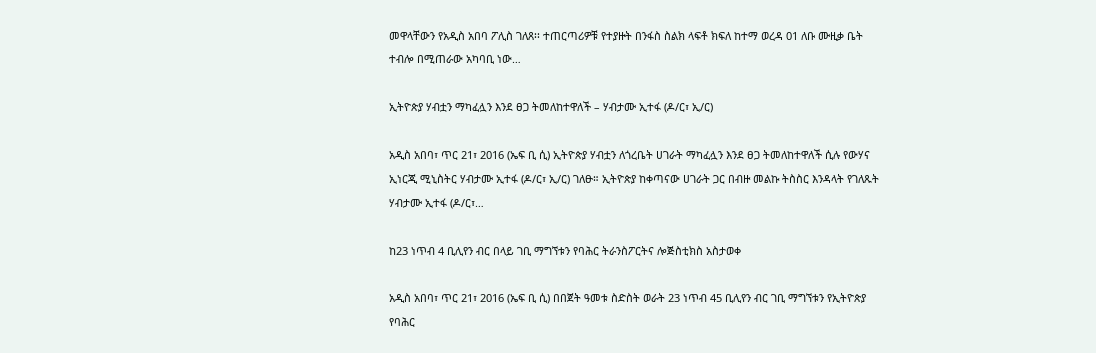መዋላቸውን የአዲስ አበባ ፖሊስ ገለጸ፡፡ ተጠርጣሪዎቹ የተያዙት በንፋስ ስልክ ላፍቶ ክፍለ ከተማ ወረዳ 01 ለቡ ሙዚቃ ቤት ተብሎ በሚጠራው አካባቢ ነው…

ኢትዮጵያ ሃብቷን ማካፈሏን እንደ ፀጋ ትመለከተዋለች – ሃብታሙ ኢተፋ (ዶ/ር፣ ኢ/ር)

አዲስ አበባ፣ ጥር 21፣ 2016 (ኤፍ ቢ ሲ) ኢትዮጵያ ሃብቷን ለጎረቤት ሀገራት ማካፈሏን እንደ ፀጋ ትመለከተዋለች ሲሉ የውሃና ኢነርጂ ሚኒስትር ሃብታሙ ኢተፋ (ዶ/ር፣ ኢ/ር) ገለፁ። ኢትዮጵያ ከቀጣናው ሀገራት ጋር በብዙ መልኩ ትስስር እንዳላት የገለጹት ሃብታሙ ኢተፋ (ዶ/ር፣…

ከ23 ነጥብ 4 ቢሊየን ብር በላይ ገቢ ማግኘቱን የባሕር ትራንስፖርትና ሎጅስቲክስ አስታወቀ

አዲስ አበባ፣ ጥር 21፣ 2016 (ኤፍ ቢ ሲ) በበጀት ዓመቱ ስድስት ወራት 23 ነጥብ 45 ቢሊየን ብር ገቢ ማግኘቱን የኢትዮጵያ የባሕር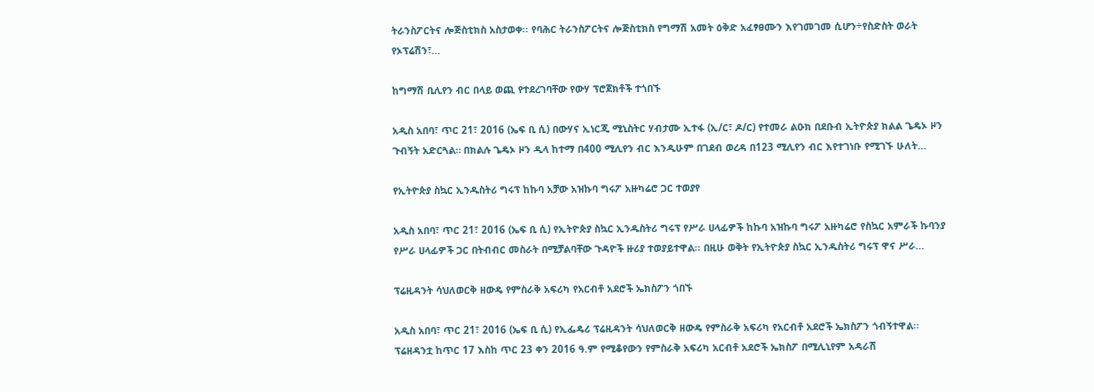ትራንስፖርትና ሎጅስቲክስ አስታወቀ፡፡ የባሕር ትራንስፖርትና ሎጅስቲክስ የግማሽ አመት ዕቅድ አፈፃፀሙን እየገመገመ ሲሆን÷የስድስት ወራት የኦፕሬሽን፣…

ከግማሽ ቢሊየን ብር በላይ ወጪ የተደረገባቸው የውሃ ፕሮጀክቶች ተጎበኙ

አዲስ አበባ፣ ጥር 21፣ 2016 (ኤፍ ቢ ሲ) በውሃና ኢነርጂ ሚኒስትር ሃብታሙ ኢተፋ (ኢ/ር፣ ዶ/ር) የተመራ ልዑክ በደቡብ ኢትዮጵያ ክልል ጌዴኦ ዞን ጉብኝት አድርጓል። በክልሉ ጌዴኦ ዞን ዲላ ከተማ በ400 ሚሊየን ብር እንዲሁም በገደብ ወረዳ በ123 ሚሊየን ብር እየተገነቡ የሚገኙ ሁለት…

የኢትዮጵያ ስኳር ኢንዱስትሪ ግሩፕ ከኩባ አቻው አዝኩባ ግሩፖ አዙካሬሮ ጋር ተወያየ

አዲስ አበባ፣ ጥር 21፣ 2016 (ኤፍ ቢ ሲ) የኢትዮጵያ ስኳር ኢንዱስትሪ ግሩፕ የሥራ ሀላፊዎች ከኩባ አዝኩባ ግሩፖ አዙካሬሮ የስኳር አምራች ኩባንያ የሥራ ሀላፊዎች ጋር በትብብር መስራት በሚቻልባቸው ጉዳዮች ዙሪያ ተወያይተዋል፡፡ በዚሁ ወቅት የኢትዮጵያ ስኳር ኢንዱስትሪ ግሩፕ ዋና ሥራ…

ፕሬዚዳንት ሳህለወርቅ ዘውዴ የምስራቅ አፍሪካ የአርብቶ አደሮች ኤክስፖን ጎበኙ

አዲስ አበባ፣ ጥር 21፣ 2016 (ኤፍ ቢ ሲ) የኢፌዴሪ ፕሬዚዳንት ሳህለወርቅ ዘውዴ የምስራቅ አፍሪካ የአርብቶ አደሮች ኤክስፖን ጎብኝተዋል፡፡ ፕሬዘዳንቷ ከጥር 17 እስከ ጥር 23 ቀን 2016 ዓ.ም የሚቆየውን የምስራቅ አፍሪካ አርብቶ አደሮች ኤክስፖ በሚሊኒየም አዳራሽ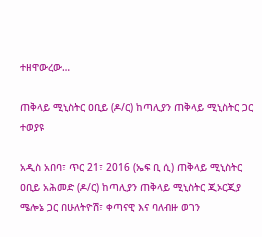ተዘዋውረው…

ጠቅላይ ሚኒስትር ዐቢይ (ዶ/ር) ከጣሊያን ጠቅላይ ሚኒስትር ጋር ተወያዩ

አዲስ አበባ፣ ጥር 21፣ 2016 (ኤፍ ቢ ሲ) ጠቅላይ ሚኒስትር ዐቢይ አሕመድ (ዶ/ር) ከጣሊያን ጠቅላይ ሚኒስትር ጂኦርጂያ ሜሎኔ ጋር በሁለትዮሽ፣ ቀጣናዊ እና ባለብዙ ወገን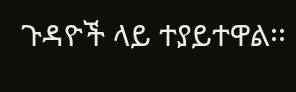ጉዳዮች ላይ ተያይተዋል፡፡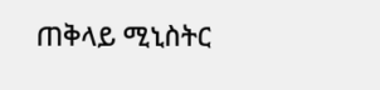ጠቅላይ ሚኒስትር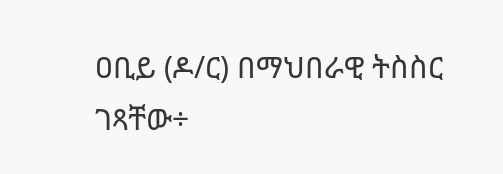ዐቢይ (ዶ/ር) በማህበራዊ ትስስር ገጻቸው÷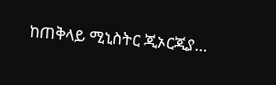ከጠቅላይ ሚኒስትር ጂኦርጂያ…